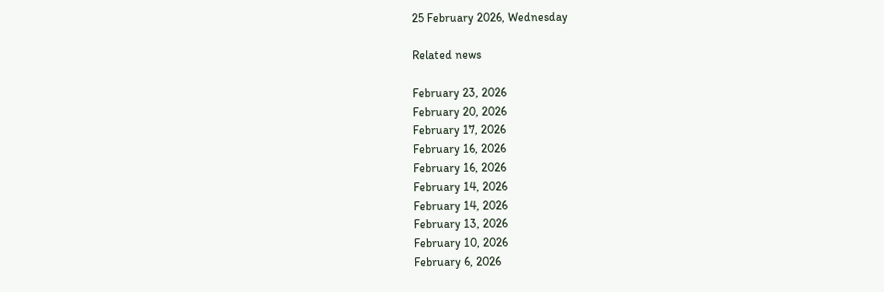25 February 2026, Wednesday

Related news

February 23, 2026
February 20, 2026
February 17, 2026
February 16, 2026
February 16, 2026
February 14, 2026
February 14, 2026
February 13, 2026
February 10, 2026
February 6, 2026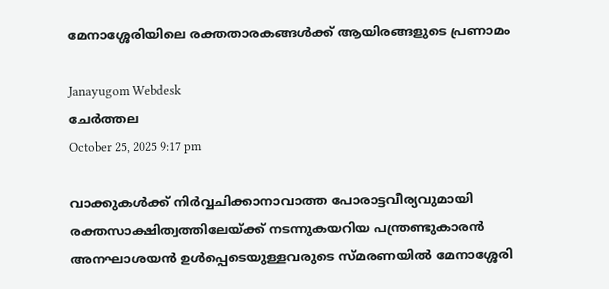മേനാശ്ശേരിയിലെ രക്തതാരകങ്ങൾക്ക് ആയിരങ്ങളുടെ പ്രണാമം

Janayugom Webdesk
ചേർത്തല
October 25, 2025 9:17 pm

വാക്കുകള്‍ക്ക് നിർവ്വചിക്കാനാവാത്ത പോരാട്ടവീര്യവുമായി രക്തസാക്ഷിത്വത്തിലേയ്ക്ക് നടന്നുകയറിയ പന്ത്രണ്ടുകാരൻ അനഘാശയൻ ഉൾപ്പെടെയുള്ളവരുടെ സ്മരണയിൽ മേനാശ്ശേരി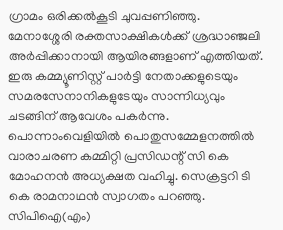ഗ്രാമം ഒരിക്കൽകൂടി ചുവപ്പണിഞ്ഞു. മേനാശ്ശേരി രക്തസാക്ഷികൾക്ക് ശ്രദ്ധാ‍ഞ്ജലി അർപ്പിക്കാനായി ആയിരങ്ങളാണ് എത്തിയത്. ഇരു കമ്മ്യൂണിസ്റ്റ് പാർട്ടി നേതാക്കളുടെയും സമരസേനാനികളുടേയും സാന്നിധ്യവും ചടങ്ങിന് ആവേശം പകർന്നു. പൊന്നാംവെളിയിൽ പൊതുസമ്മേളനത്തിൽ വാരാചരണ കമ്മിറ്റി പ്രസിഡന്റ് സി കെ മോഹനൻ അധ്യക്ഷത വഹിച്ചു. സെക്രട്ടറി ടി കെ രാമനാഥൻ സ്വാഗതം പറഞ്ഞു. സിപിഐ(എം)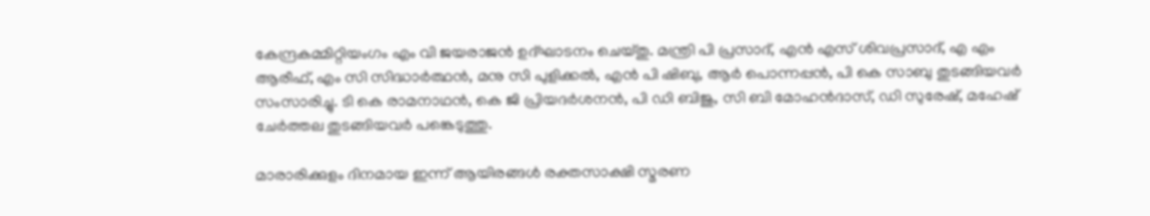കേന്ദ്രകമ്മിറ്റിയംഗം എം വി ജയരാജൻ ഉദ്ഘാടനം ചെയ്തു. മന്ത്രി പി പ്രസാദ്, എൻ എസ് ശിവപ്രസാദ്, എ എം ആരീഫ്, എം സി സിദ്ധാർത്ഥൻ, മനു സി പുളിക്കൽ, എൻ പി ഷിബു, ആർ പൊന്നപ്പൻ, പി കെ സാബു തുടങ്ങിയവർ സംസാരിച്ചു. ടി കെ രാമനാഥൻ, കെ ജി പ്രിയദർശനൻ, പി ഡി ബിജു, സി ബി മോഹൻദാസ്, ഡി സുരേഷ്, മഹേഷ് ചേർത്തല തുടങ്ങിയവർ പങ്കെടുത്തു.

മാരാരിക്കുളം ദിനമായ ഇന്ന് ആയിരങ്ങൾ രക്തസാക്ഷി സ്മരണ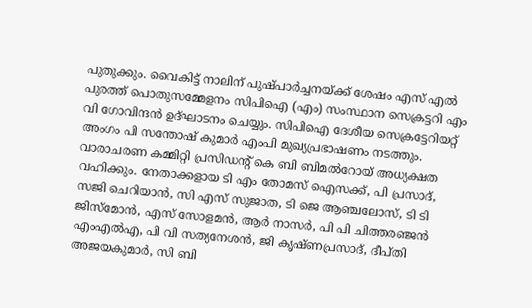പുതുക്കും. വൈകിട്ട് നാലിന് പുഷ്പാർച്ചനയ്ക്ക് ശേഷം എസ് എൽ പുരത്ത് പൊതുസമ്മേളനം സിപിഐ (എം) സംസ്ഥാന സെക്രട്ടറി എം വി ഗോവിന്ദൻ ഉദ്ഘാടനം ചെയ്യും. സിപിഐ ദേശീയ സെക്രട്ടേറിയറ്റ് അംഗം പി സന്തോഷ് കുമാർ എംപി മുഖ്യപ്രഭാഷണം നടത്തും. വാരാചരണ കമ്മിറ്റി പ്രസിഡന്റ് കെ ബി ബിമൽറോയ് അധ്യക്ഷത വഹിക്കും. നേതാക്കളായ ടി എം തോമസ് ഐസക്ക്, പി പ്രസാദ്, സജി ചെറിയാൻ, സി എസ് സുജാത, ടി ജെ ആഞ്ചലോസ്, ടി ടി ജിസ്‌മോൻ, എസ് സോളമൻ, ആർ നാസർ, പി പി ചിത്തരഞ്ജൻ എംഎൽഎ, പി വി സത്യനേശൻ, ജി കൃഷ്ണപ്രസാദ്, ദീപ്തി അജയകുമാർ, സി ബി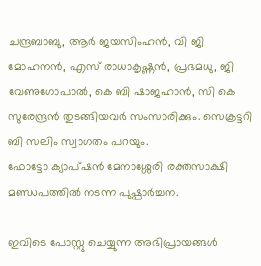ചന്ദ്രബാബു, ആർ ജയസിംഹൻ, വി ജി മോഹനൻ, എസ് രാധാകൃഷ്ണൻ, പ്രഭമധു, ജി വേണുഗോപാൽ, കെ ബി ഷാജഹാൻ, സി കെ സുരേന്ദ്രൻ തുടങ്ങിയവർ സംസാരിക്കും. സെക്രട്ടറി ബി സലിം സ്വാഗതം പറയും.
ഫോട്ടോ ക്യാപ്ഷൻ മേനാശ്ശേരി രക്തസാക്ഷി മണ്ഡപത്തിൽ നടന്ന പുഷ്പാർച്ചന.

ഇവിടെ പോസ്റ്റു ചെയ്യുന്ന അഭിപ്രായങ്ങള്‍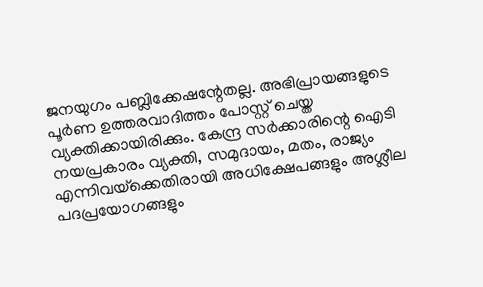ജനയുഗം പബ്ലിക്കേഷന്റേതല്ല. അഭിപ്രായങ്ങളുടെ പൂര്‍ണ ഉത്തരവാദിത്തം പോസ്റ്റ് ചെയ്ത വ്യക്തിക്കായിരിക്കും. കേന്ദ്ര സര്‍ക്കാരിന്റെ ഐടി നയപ്രകാരം വ്യക്തി, സമുദായം, മതം, രാജ്യം എന്നിവയ്‌ക്കെതിരായി അധിക്ഷേപങ്ങളും അശ്ലീല പദപ്രയോഗങ്ങളും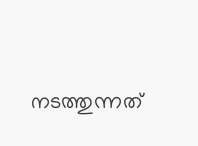നടത്തുന്നത്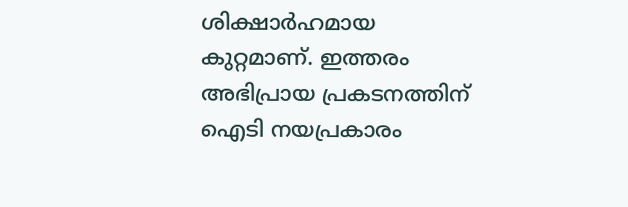ശിക്ഷാര്‍ഹമായ കുറ്റമാണ്. ഇത്തരം അഭിപ്രായ പ്രകടനത്തിന് ഐടി നയപ്രകാരം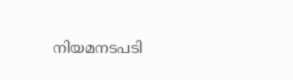നിയമനടപടി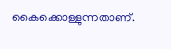കൈക്കൊള്ളുന്നതാണ്.